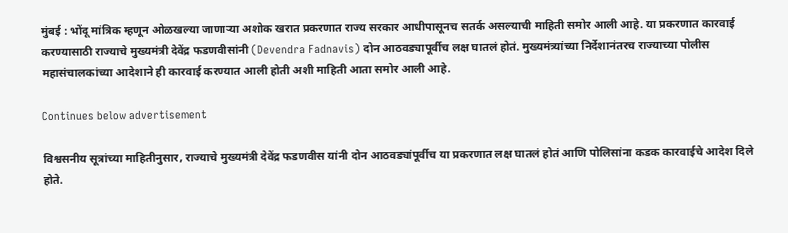मुंबई : भोंदू मांत्रिक म्हणून ओळखल्या जाणाऱ्या अशोक खरात प्रकरणात राज्य सरकार आधीपासूनच सतर्क असल्याची माहिती समोर आली आहे. या प्रकरणात कारवाई करण्यासाठी राज्याचे मुख्यमंत्री देवेंद्र फडणवीसांनी (Devendra Fadnavis) दोन आठवड्यापूर्वीच लक्ष घातलं होतं. मुख्यमंत्र्यांच्या निर्देशानंतरच राज्याच्या पोलीस महासंचालकांच्या आदेशाने ही कारवाई करण्यात आली होती अशी माहिती आता समोर आली आहे.

Continues below advertisement

विश्वसनीय सूत्रांच्या माहितीनुसार, राज्याचे मुख्यमंत्री देवेंद्र फडणवीस यांनी दोन आठवड्यांपूर्वीच या प्रकरणात लक्ष घातलं होतं आणि पोलिसांना कडक कारवाईचे आदेश दिले होते.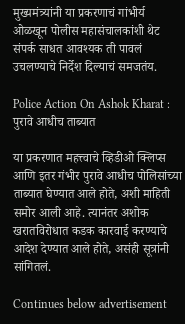मुख्यमंत्र्यांनी या प्रकरणाचं गांभीर्य ओळखून पोलीस महासंचालकांशी थेट संपर्क साधत आवश्यक ती पावलं उचलण्याचे निर्देश दिल्याचं समजतंय.

Police Action On Ashok Kharat : पुरावे आधीच ताब्यात

या प्रकरणात महत्त्वाचे व्हिडीओ क्लिप्स आणि इतर गंभीर पुरावे आधीच पोलिसांच्या ताब्यात घेण्यात आले होते, अशी माहिती समोर आली आहे. त्यानंतर अशोक खरातविरोधात कडक कारवाई करण्याचे आदेश देण्यात आले होते, असंही सूत्रांनी सांगितलं.

Continues below advertisement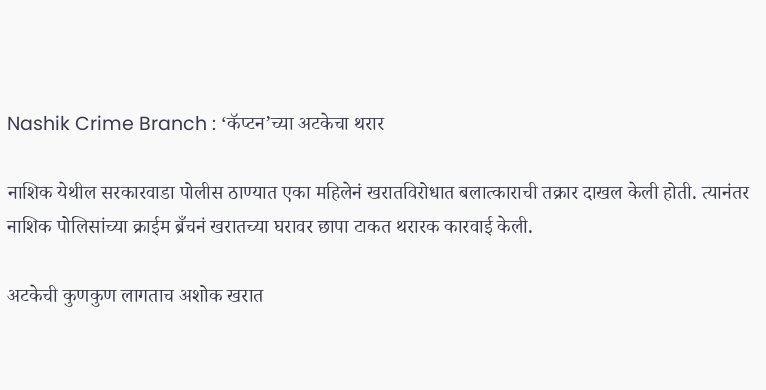Nashik Crime Branch : ‘कॅप्टन’च्या अटकेचा थरार

नाशिक येथील सरकारवाडा पोलीस ठाण्यात एका महिलेनं खरातविरोधात बलात्काराची तक्रार दाखल केली होती. त्यानंतर नाशिक पोलिसांच्या क्राईम ब्रँचनं खरातच्या घरावर छापा टाकत थरारक कारवाई केली.

अटकेची कुणकुण लागताच अशोक खरात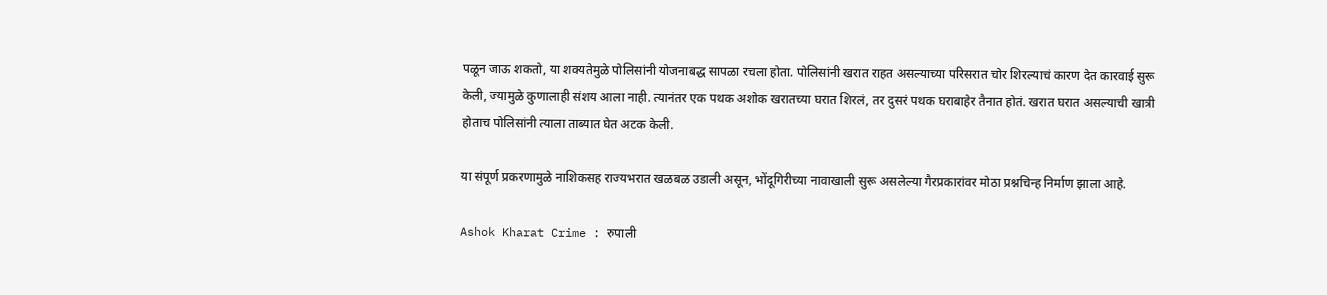पळून जाऊ शकतो, या शक्यतेमुळे पोलिसांनी योजनाबद्ध सापळा रचला होता. पोलिसांनी खरात राहत असल्याच्या परिसरात चोर शिरल्याचं कारण देत कारवाई सुरू केली, ज्यामुळे कुणालाही संशय आला नाही. त्यानंतर एक पथक अशोक खरातच्या घरात शिरलं, तर दुसरं पथक घराबाहेर तैनात होतं. खरात घरात असल्याची खात्री होताच पोलिसांनी त्याला ताब्यात घेत अटक केली.

या संपूर्ण प्रकरणामुळे नाशिकसह राज्यभरात खळबळ उडाली असून, भोंदूगिरीच्या नावाखाली सुरू असलेल्या गैरप्रकारांवर मोठा प्रश्नचिन्ह निर्माण झाला आहे.

Ashok Kharat Crime : रुपाली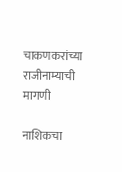चाकणकरांच्या राजीनाम्याची मागणी

नाशिकचा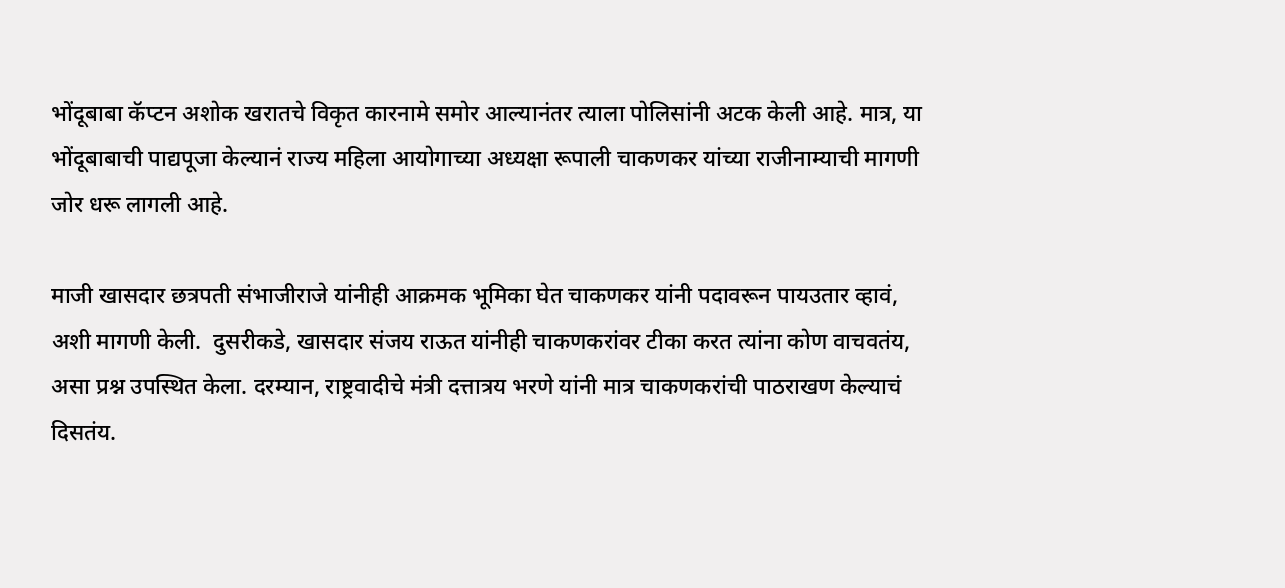भोंदूबाबा कॅप्टन अशोक खरातचे विकृत कारनामे समोर आल्यानंतर त्याला पोलिसांनी अटक केली आहे. मात्र, या भोंदूबाबाची पाद्यपूजा केल्यानं राज्य महिला आयोगाच्या अध्यक्षा रूपाली चाकणकर यांच्या राजीनाम्याची मागणी जोर धरू लागली आहे.

माजी खासदार छत्रपती संभाजीराजे यांनीही आक्रमक भूमिका घेत चाकणकर यांनी पदावरून पायउतार व्हावं, अशी मागणी केली.  दुसरीकडे, खासदार संजय राऊत यांनीही चाकणकरांवर टीका करत त्यांना कोण वाचवतंय, असा प्रश्न उपस्थित केला. दरम्यान, राष्ट्रवादीचे मंत्री दत्तात्रय भरणे यांनी मात्र चाकणकरांची पाठराखण केल्याचं दिसतंय.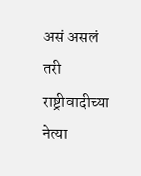असं असलं तरी राष्ट्रीवादीच्या नेत्या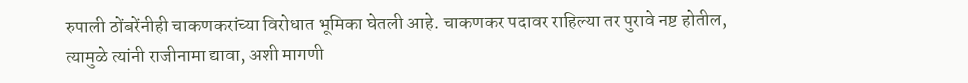रुपाली ठोंबरेंनीही चाकणकरांच्या विरोधात भूमिका घेतली आहे. चाकणकर पदावर राहिल्या तर पुरावे नष्ट होतील, त्यामुळे त्यांनी राजीनामा द्यावा, अशी मागणी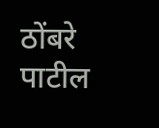ठोंबरे पाटील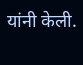यांनी केली.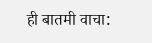ही बातमी वाचा: